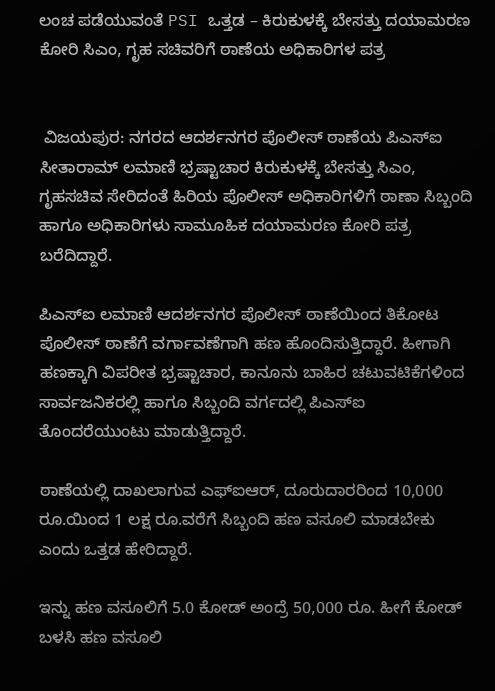ಲಂಚ ಪಡೆಯುವಂತೆ PSI ಒತ್ತಡ – ಕಿರುಕುಳಕ್ಕೆ ಬೇಸತ್ತು ದಯಾಮರಣ ಕೋರಿ ಸಿಎಂ, ಗೃಹ ಸಚಿವರಿಗೆ ಠಾಣೆಯ ಅಧಿಕಾರಿಗಳ ಪತ್ರ


 ವಿಜಯಪುರ: ನಗರದ ಆದರ್ಶನಗರ ಪೊಲೀಸ್ ಠಾಣೆಯ ಪಿಎಸ್‌ಐ ಸೀತಾರಾಮ್ ಲಮಾಣಿ ಭ್ರಷ್ಟಾಚಾರ ಕಿರುಕುಳಕ್ಕೆ ಬೇಸತ್ತು ಸಿಎಂ, ಗೃಹಸಚಿವ ಸೇರಿದಂತೆ ಹಿರಿಯ ಪೊಲೀಸ್‌ ಅಧಿಕಾರಿಗಳಿಗೆ ಠಾಣಾ ಸಿಬ್ಬಂದಿ ಹಾಗೂ ಅಧಿಕಾರಿಗಳು ಸಾಮೂಹಿಕ ದಯಾಮರಣ ಕೋರಿ ಪತ್ರ ಬರೆದಿದ್ದಾರೆ.

ಪಿಎಸ್‌ಐ ಲಮಾಣಿ ಆದರ್ಶನಗರ ಪೊಲೀಸ್ ಠಾಣೆಯಿಂದ ತಿಕೋಟ ಪೊಲೀಸ್ ಠಾಣೆಗೆ ವರ್ಗಾವಣೆಗಾಗಿ ಹಣ ಹೊಂದಿಸುತ್ತಿದ್ದಾರೆ. ಹೀಗಾಗಿ ಹಣಕ್ಕಾಗಿ ವಿಪರೀತ ಭ್ರಷ್ಟಾಚಾರ, ಕಾನೂನು ಬಾಹಿರ ಚಟುವಟಿಕೆಗಳಿಂದ ಸಾರ್ವಜನಿಕರಲ್ಲಿ ಹಾಗೂ ಸಿಬ್ಬಂದಿ ವರ್ಗದಲ್ಲಿ ಪಿಎಸ್‌ಐ ತೊಂದರೆಯುಂಟು ಮಾಡುತ್ತಿದ್ದಾರೆ.

ಠಾಣೆಯಲ್ಲಿ ದಾಖಲಾಗುವ ಎಫ್‌ಐಆರ್, ದೂರುದಾರರಿಂದ 10,000 ರೂ.ಯಿಂದ 1 ಲಕ್ಷ ರೂ.ವರೆಗೆ ಸಿಬ್ಬಂದಿ ಹಣ ವಸೂಲಿ ಮಾಡಬೇಕು ಎಂದು ಒತ್ತಡ ಹೇರಿದ್ದಾರೆ.

ಇನ್ನು ಹಣ ವಸೂಲಿಗೆ 5.0 ಕೋಡ್ ಅಂದ್ರೆ 50,000 ರೂ. ಹೀಗೆ ಕೋಡ್ ಬಳಸಿ ಹಣ ವಸೂಲಿ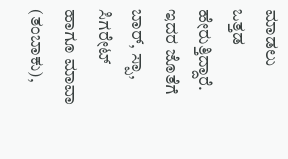ಮಾಡಲು ಒತ್ತಡ ಹೇರುತ್ತಿದ್ದಾರೆ. ಇದರ ಜೊತೆಗೆ ಬಾರ್, ಸ್ಪಾ, ಸಿಗರೇಟ್ ಹಾಗೂ ಮಾವಾ (ತಂಬಾಕು),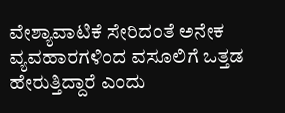ವೇಶ್ಯಾವಾಟಿಕೆ ಸೇರಿದಂತೆ ಅನೇಕ ವ್ಯವಹಾರಗಳಿಂದ ವಸೂಲಿಗೆ ಒತ್ತಡ ಹೇರುತ್ತಿದ್ದಾರೆ ಎಂದು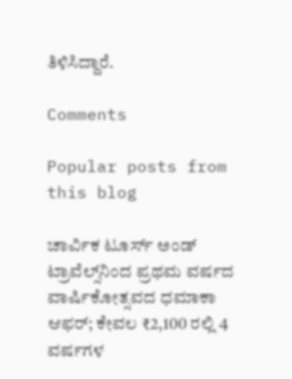ತಿಳಿಸಿದ್ದಾರೆ.

Comments

Popular posts from this blog

ಚಾರ್ವಿಕ ಟೂರ್ಸ್ ಅಂಡ್ ಟ್ರಾವೆಲ್ಸ್‌ನಿಂದ ಪ್ರಥಮ ವರ್ಷದ ವಾರ್ಷಿಕೋತ್ಸವದ ಧಮಾಕಾ ಆಫರ್; ಕೇವಲ ₹2,100 ರಲ್ಲಿ 4 ವರ್ಷಗಳ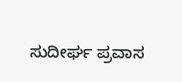ಸುದೀರ್ಘ ಪ್ರವಾಸ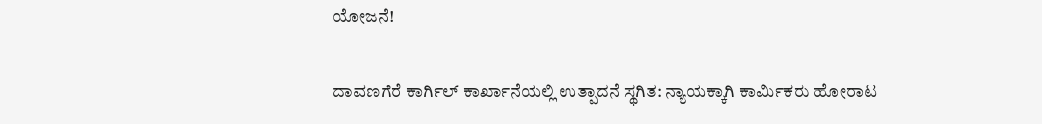ಯೋಜನೆ!

ದಾವಣಗೆರೆ ಕಾರ್ಗಿಲ್ ಕಾರ್ಖಾನೆಯಲ್ಲಿ ಉತ್ಪಾದನೆ ಸ್ಥಗಿತ: ನ್ಯಾಯಕ್ಕಾಗಿ ಕಾರ್ಮಿಕರು ಹೋರಾಟ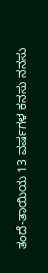ತಂದೆ-ತಾಯಿಯ 13 ವರ್ಷಗಳ ಕನಸು ನನಸು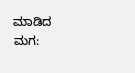ಮಾಡಿದ ಮಗ: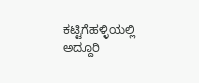ಕಟ್ಟಿಗೆಹಳ್ಳಿಯಲ್ಲಿ ಅದ್ದೂರಿ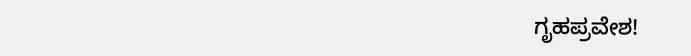ಗೃಹಪ್ರವೇಶ!